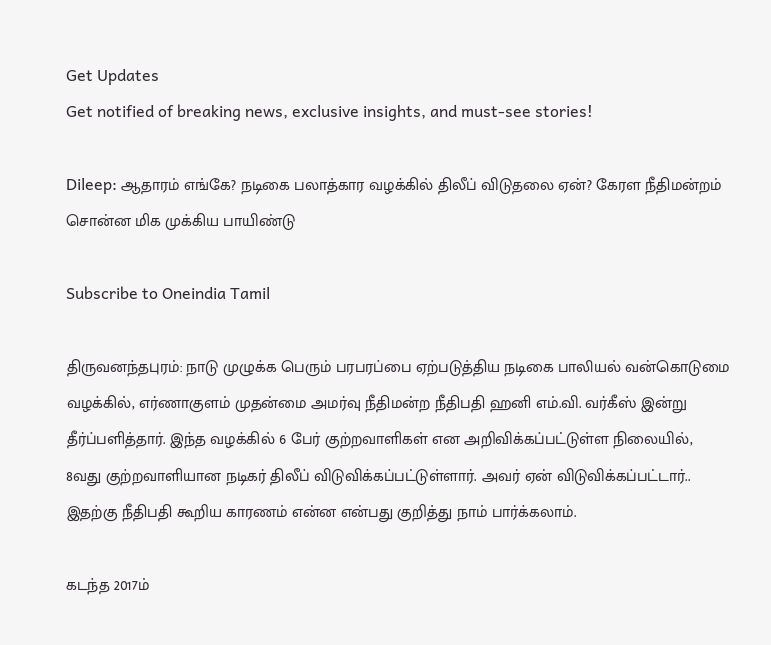Get Updates
Get notified of breaking news, exclusive insights, and must-see stories!

Dileep: ஆதாரம் எங்கே? நடிகை பலாத்கார வழக்கில் திலீப் விடுதலை ஏன்? கேரள நீதிமன்றம் சொன்ன மிக முக்கிய பாயிண்டு

Subscribe to Oneindia Tamil

திருவனந்தபுரம்: நாடு முழுக்க பெரும் பரபரப்பை ஏற்படுத்திய நடிகை பாலியல் வன்கொடுமை வழக்கில், எர்ணாகுளம் முதன்மை அமர்வு நீதிமன்ற நீதிபதி ஹனி எம்.வி. வர்கீஸ் இன்று தீர்ப்பளித்தார். இந்த வழக்கில் 6 பேர் குற்றவாளிகள் என அறிவிக்கப்பட்டுள்ள நிலையில், 8வது குற்றவாளியான நடிகர் திலீப் விடுவிக்கப்பட்டுள்ளார். அவர் ஏன் விடுவிக்கப்பட்டார்.. இதற்கு நீதிபதி கூறிய காரணம் என்ன என்பது குறித்து நாம் பார்க்கலாம்.

கடந்த 2017ம்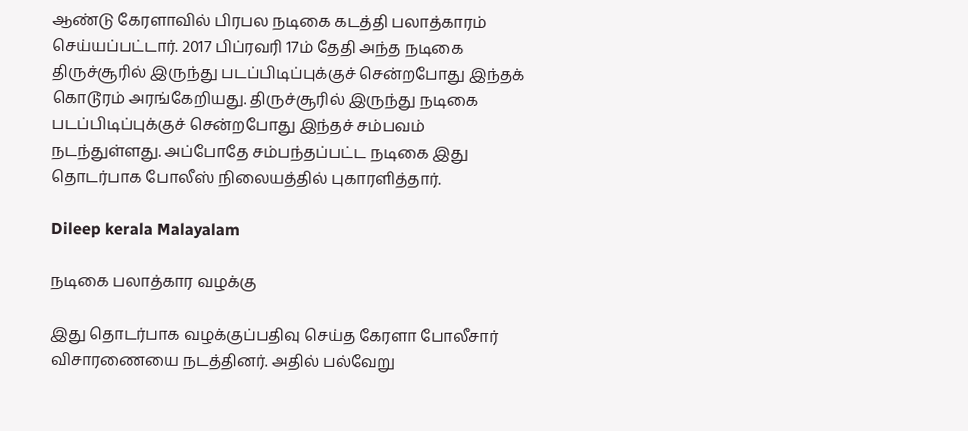ஆண்டு கேரளாவில் பிரபல நடிகை கடத்தி பலாத்காரம் செய்யப்பட்டார். 2017 பிப்ரவரி 17ம் தேதி அந்த நடிகை திருச்சூரில் இருந்து படப்பிடிப்புக்குச் சென்றபோது இந்தக் கொடூரம் அரங்கேறியது. திருச்சூரில் இருந்து நடிகை படப்பிடிப்புக்குச் சென்றபோது இந்தச் சம்பவம் நடந்துள்ளது. அப்போதே சம்பந்தப்பட்ட நடிகை இது தொடர்பாக போலீஸ் நிலையத்தில் புகாரளித்தார்.

Dileep kerala Malayalam

நடிகை பலாத்கார வழக்கு

இது தொடர்பாக வழக்குப்பதிவு செய்த கேரளா போலீசார் விசாரணையை நடத்தினர். அதில் பல்வேறு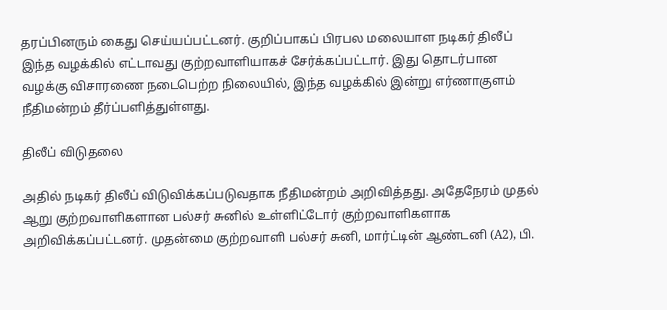தரப்பினரும் கைது செய்யப்பட்டனர். குறிப்பாகப் பிரபல மலையாள நடிகர் திலீப் இந்த வழக்கில் எட்டாவது குற்றவாளியாகச் சேர்க்கப்பட்டார். இது தொடர்பான வழக்கு விசாரணை நடைபெற்ற நிலையில், இந்த வழக்கில் இன்று எர்ணாகுளம் நீதிமன்றம் தீர்ப்பளித்துள்ளது.

திலீப் விடுதலை

அதில் நடிகர் திலீப் விடுவிக்கப்படுவதாக நீதிமன்றம் அறிவித்தது. அதேநேரம் முதல் ஆறு குற்றவாளிகளான பல்சர் சுனில் உள்ளிட்டோர் குற்றவாளிகளாக அறிவிக்கப்பட்டனர். முதன்மை குற்றவாளி பல்சர் சுனி, மார்ட்டின் ஆண்டனி (A2), பி.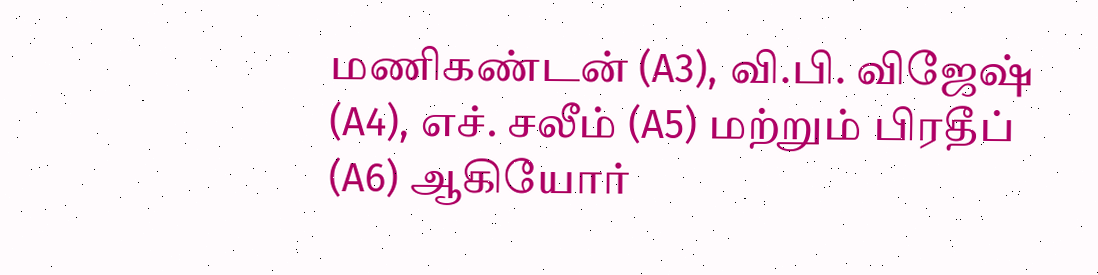மணிகண்டன் (A3), வி.பி. விஜேஷ் (A4), எச். சலீம் (A5) மற்றும் பிரதீப் (A6) ஆகியோர்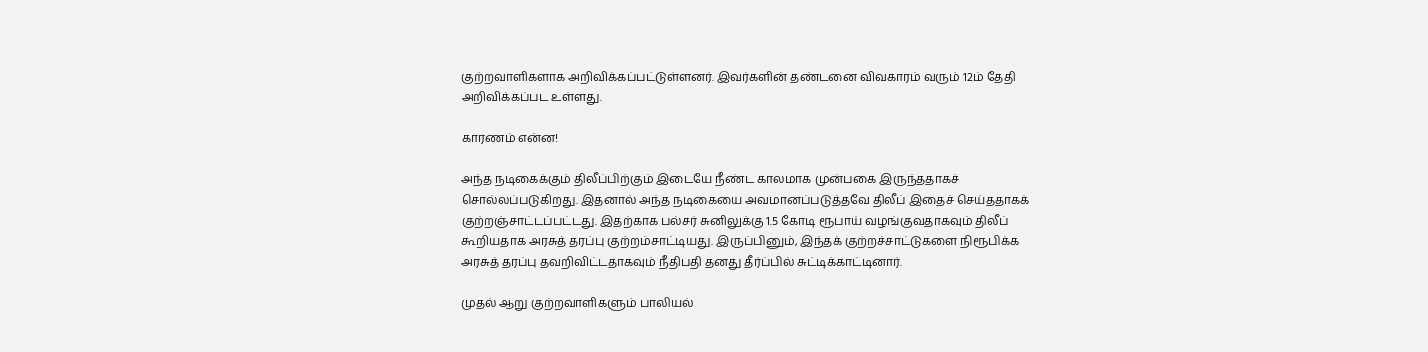குற்றவாளிகளாக அறிவிக்கப்பட்டுள்ளனர். இவர்களின் தண்டனை விவகாரம் வரும் 12ம் தேதி அறிவிக்கப்பட உள்ளது.

காரணம் என்ன!

அந்த நடிகைக்கும் திலீப்பிற்கும் இடையே நீண்ட காலமாக முன்பகை இருந்ததாகச் சொல்லப்படுகிறது. இதனால் அந்த நடிகையை அவமானப்படுத்தவே திலீப் இதைச் செய்ததாகக் குற்றஞ்சாட்டப்பட்டது. இதற்காக பல்சர் சுனிலுக்கு 1.5 கோடி ரூபாய் வழங்குவதாகவும் திலீப் கூறியதாக அரசுத் தரப்பு குற்றம்சாட்டியது. இருப்பினும், இந்தக் குற்றச்சாட்டுகளை நிரூபிக்க அரசுத் தரப்பு தவறிவிட்டதாகவும் நீதிபதி தனது தீர்ப்பில் சுட்டிக்காட்டினார்.

முதல் ஆறு குற்றவாளிகளும் பாலியல்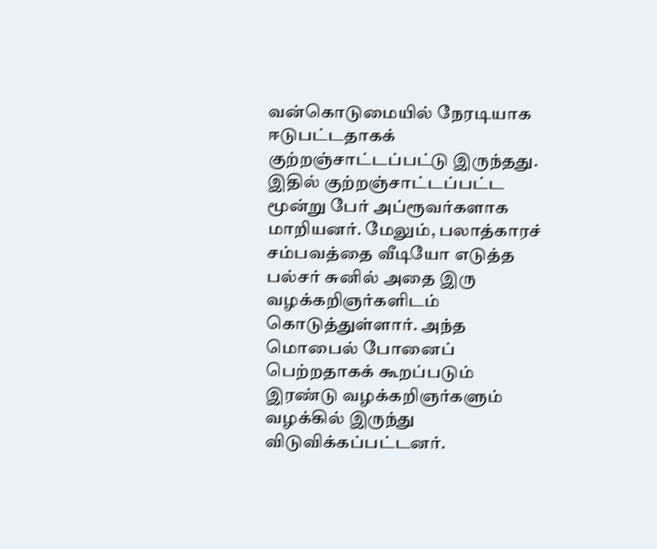வன்கொடுமையில் நேரடியாக ஈடுபட்டதாகக் குற்றஞ்சாட்டப்பட்டு இருந்தது. இதில் குற்றஞ்சாட்டப்பட்ட மூன்று பேர் அப்ரூவர்களாக மாறியனர். மேலும், பலாத்காரச் சம்பவத்தை வீடியோ எடுத்த பல்சர் சுனில் அதை இரு வழக்கறிஞர்களிடம் கொடுத்துள்ளார். அந்த மொபைல் போனைப் பெற்றதாகக் கூறப்படும் இரண்டு வழக்கறிஞர்களும் வழக்கில் இருந்து விடுவிக்கப்பட்டனர்.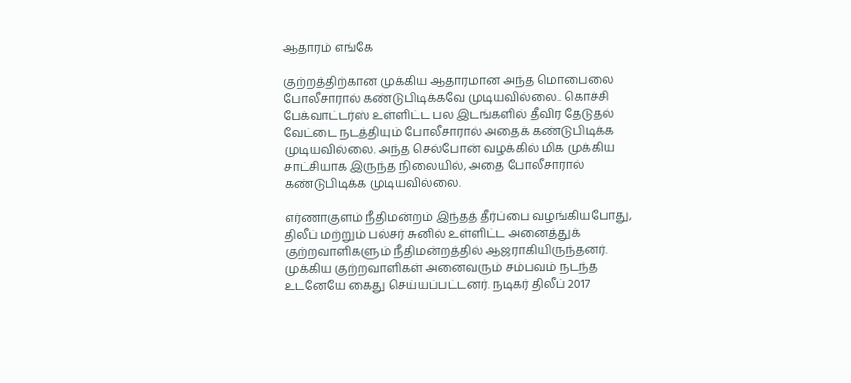ஆதாரம் எங்கே

குற்றத்திற்கான முக்கிய ஆதாரமான அந்த மொபைலை போலீசாரால் கண்டுபிடிக்கவே முடியவில்லை.. கொச்சி பேக்வாட்டர்ஸ் உள்ளிட்ட பல இடங்களில் தீவிர தேடுதல் வேட்டை நடத்தியும் போலீசாரால் அதைக் கண்டுபிடிக்க முடியவில்லை. அந்த செல்போன் வழக்கில் மிக முக்கிய சாட்சியாக இருந்த நிலையில், அதை போலீசாரால் கண்டுபிடிக்க முடியவில்லை.

எர்ணாகுளம் நீதிமன்றம் இந்தத் தீர்ப்பை வழங்கியபோது, திலீப் மற்றும் பல்சர் சுனில் உள்ளிட்ட அனைத்துக் குற்றவாளிகளும் நீதிமன்றத்தில் ஆஜராகியிருந்தனர். முக்கிய குற்றவாளிகள் அனைவரும் சம்பவம் நடந்த உடனேயே கைது செய்யப்பட்டனர். நடிகர் திலீப் 2017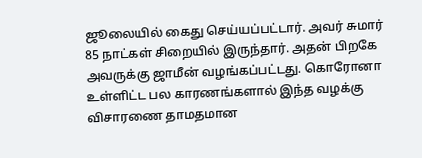ஜூலையில் கைது செய்யப்பட்டார். அவர் சுமார் 85 நாட்கள் சிறையில் இருந்தார். அதன் பிறகே அவருக்கு ஜாமீன் வழங்கப்பட்டது. கொரோனா உள்ளிட்ட பல காரணங்களால் இந்த வழக்கு விசாரணை தாமதமான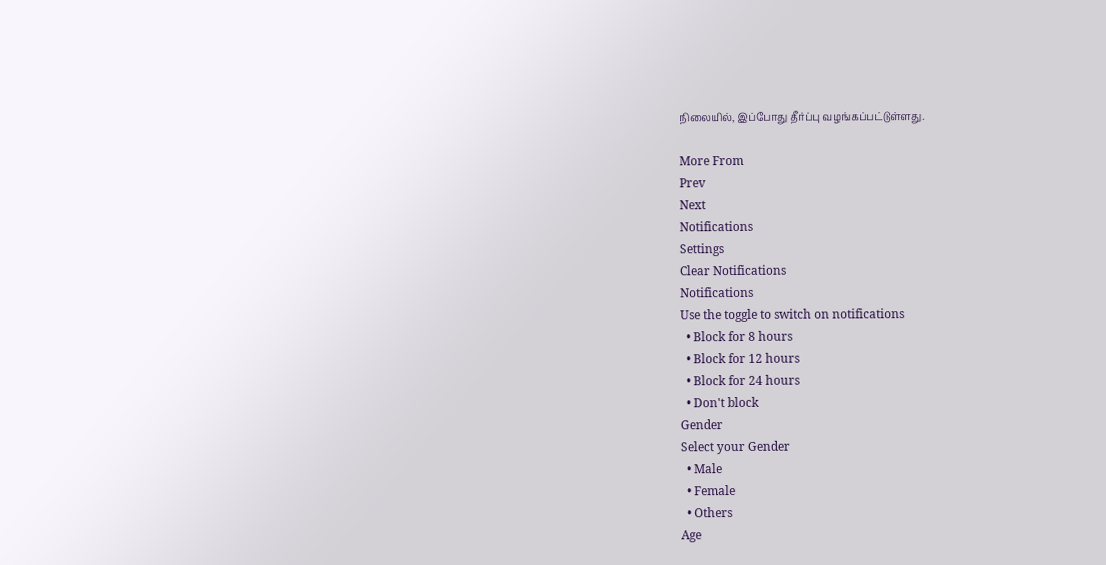நிலையில், இப்போது தீர்ப்பு வழங்கப்பட்டுள்ளது.

More From
Prev
Next
Notifications
Settings
Clear Notifications
Notifications
Use the toggle to switch on notifications
  • Block for 8 hours
  • Block for 12 hours
  • Block for 24 hours
  • Don't block
Gender
Select your Gender
  • Male
  • Female
  • Others
Age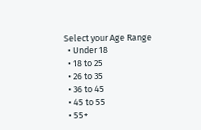Select your Age Range
  • Under 18
  • 18 to 25
  • 26 to 35
  • 36 to 45
  • 45 to 55
  • 55+